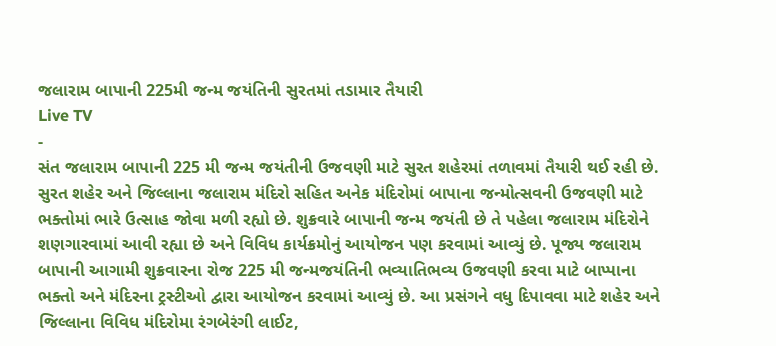જલારામ બાપાની 225મી જન્મ જયંતિની સુરતમાં તડામાર તૈયારી
Live TV
-
સંત જલારામ બાપાની 225 મી જન્મ જયંતીની ઉજવણી માટે સુરત શહેરમાં તળાવમાં તૈયારી થઈ રહી છે.
સુરત શહેર અને જિલ્લાના જલારામ મંદિરો સહિત અનેક મંદિરોમાં બાપાના જન્મોત્સવની ઉજવણી માટે ભક્તોમાં ભારે ઉત્સાહ જોવા મળી રહ્યો છે. શુક્રવારે બાપાની જન્મ જયંતી છે તે પહેલા જલારામ મંદિરોને શણગારવામાં આવી રહ્યા છે અને વિવિધ કાર્યક્રમોનું આયોજન પણ કરવામાં આવ્યું છે. પૂજ્ય જલારામ બાપાની આગામી શુક્રવારના રોજ 225 મી જન્મજયંતિની ભવ્યાતિભવ્ય ઉજવણી કરવા માટે બાપ્પાના ભક્તો અને મંદિરના ટ્રસ્ટીઓ દ્વારા આયોજન કરવામાં આવ્યું છે. આ પ્રસંગને વધુ દિપાવવા માટે શહેર અને જિલ્લાના વિવિધ મંદિરોમા રંગબેરંગી લાઈટ,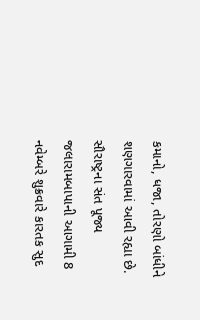કમાનો, ધજા, તોરણો બાંધીને શણગારવામાં આવી રહ્યા છે. સૌરાષ્ટ્રના સંત પૂજ્ય જલારામબાપાની આગામી 8 નવેમ્બરે શુક્રવારે કારતક સુદ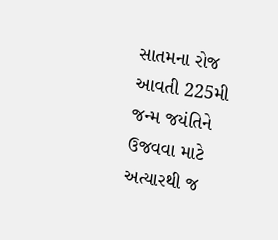સાતમના રોજ આવતી 225મી જન્મ જયંતિને ઉજવવા માટે અત્યારથી જ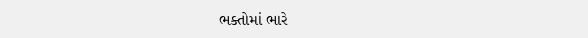ભક્તોમાં ભારે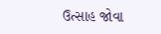ઉત્સાહ જોવા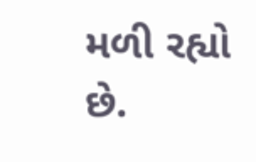મળી રહ્યો છે.